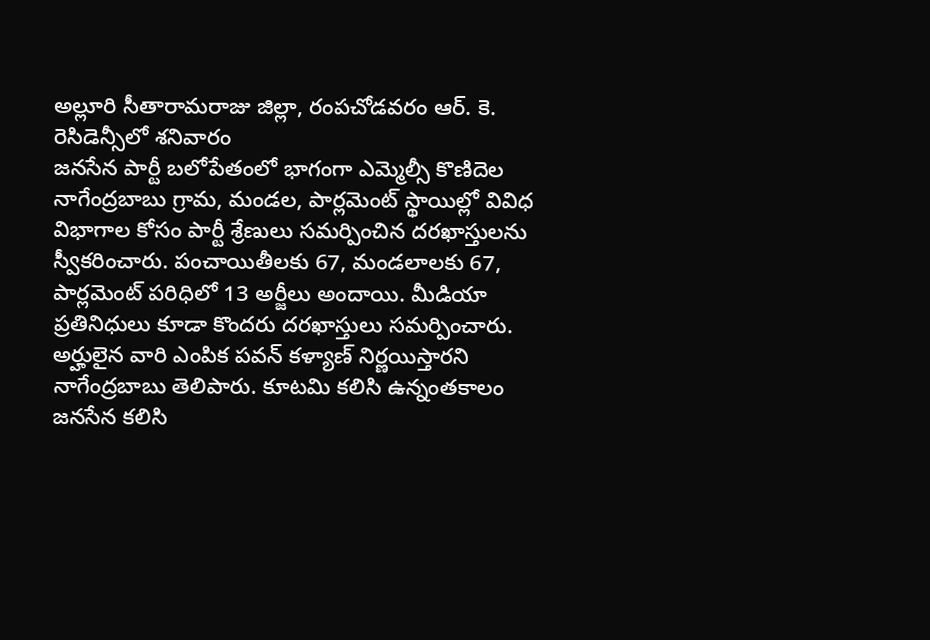అల్లూరి సీతారామరాజు జిల్లా, రంపచోడవరం ఆర్. కె. రెసిడెన్సీలో శనివారం
జనసేన పార్టీ బలోపేతంలో భాగంగా ఎమ్మెల్సీ కొణిదెల నాగేంద్రబాబు గ్రామ, మండల, పార్లమెంట్ స్థాయిల్లో వివిధ విభాగాల కోసం పార్టీ శ్రేణులు సమర్పించిన దరఖాస్తులను స్వీకరించారు. పంచాయితీలకు 67, మండలాలకు 67, పార్లమెంట్ పరిధిలో 13 అర్జీలు అందాయి. మీడియా ప్రతినిధులు కూడా కొందరు దరఖాస్తులు సమర్పించారు. అర్హులైన వారి ఎంపిక పవన్ కళ్యాణ్ నిర్ణయిస్తారని నాగేంద్రబాబు తెలిపారు. కూటమి కలిసి ఉన్నంతకాలం
జనసేన కలిసి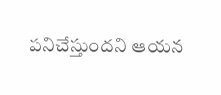పనిచేస్తుందని ఆయన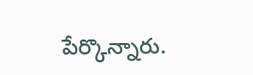పేర్కొన్నారు.